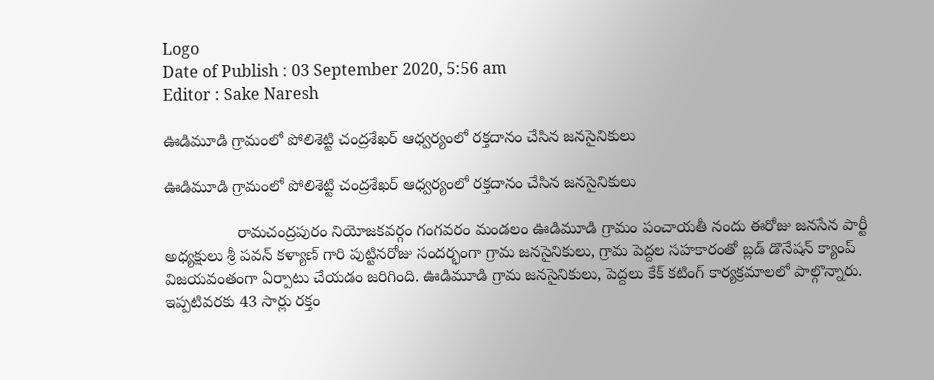Logo
Date of Publish : 03 September 2020, 5:56 am
Editor : Sake Naresh

ఊడిమూడి గ్రామంలో పోలిశెట్టి చంద్రశేఖర్ ఆధ్వర్యంలో రక్తదానం చేసిన జనసైనికులు

ఊడిమూడి గ్రామంలో పోలిశెట్టి చంద్రశేఖర్ ఆధ్వర్యంలో రక్తదానం చేసిన జనసైనికులు

                రామచంద్రపురం నియోజకవర్గం గంగవరం మండలం ఊడిమూడి గ్రామం పంచాయతీ నందు ఈరోజు జనసేన పార్టీ అధ్యక్షులు శ్రీ పవన్ కళ్యాణ్ గారి పుట్టినరోజు సందర్భంగా గ్రామ జనసైనికులు, గ్రామ పెద్దల సహకారంతో బ్లడ్ డొనేషన్ క్యాంప్ విజయవంతంగా ఏర్పాటు చేయడం జరిగింది. ఊడిమూడి గ్రామ జనసైనికులు, పెద్దలు కేక్ కటింగ్ కార్యక్రమాలలో పాల్గొన్నారు. ఇప్పటివరకు 43 సార్లు రక్తం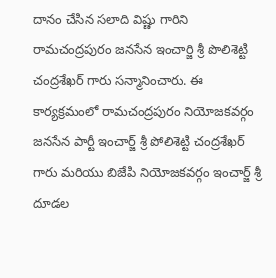దానం చేసిన సలాది విష్ణు గారిని రామచంద్రపురం జనసేన ఇంచార్జి శ్రీ పొలిశెట్టి చంద్రశేఖర్ గారు సన్మానించారు. ఈ కార్యక్రమంలో రామచంద్రపురం నియోజకవర్గం జనసేన పార్టీ ఇంచార్జ్ శ్రీ పోలిశెట్టి చంద్రశేఖర్ గారు మరియు బిజేపి నియోజకవర్గం ఇంచార్జ్ శ్రీ దూడల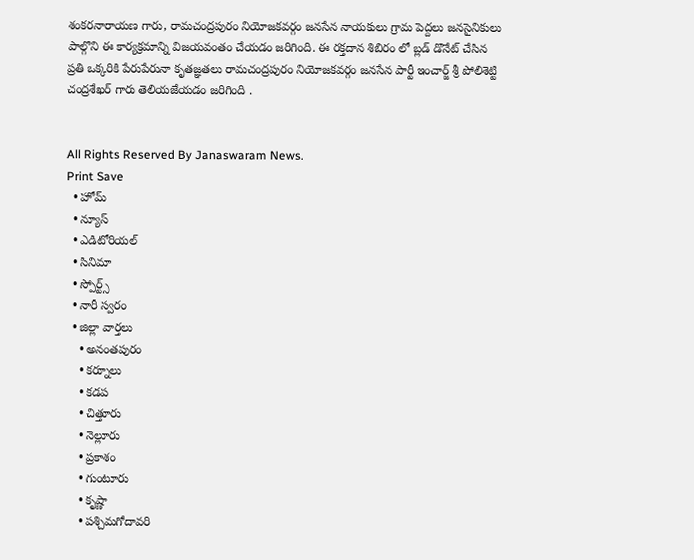శంకరనారాయణ గారు, రామచంద్రపురం నియోజకవర్గం జనసేన నాయకులు గ్రామ పెద్దలు జనసైనికులు పాల్గొని ఈ కార్యక్రమాన్ని విజయవంతం చేయడం జరిగింది. ఈ రక్తదాన శిబిరం లో బ్లడ్ డొనేట్ చేసిన ప్రతి ఒక్కరికి పేరుపేరునా కృతజ్ఞతలు రామచంద్రపురం నియోజకవర్గం జనసేన పార్టీ ఇంచార్జ్ శ్రీ పోలిశెట్టి చంద్రశేఖర్ గారు తెలియజేయడం జరిగింది .


All Rights Reserved By Janaswaram News.
Print Save
  • హోమ్
  • న్యూస్
  • ఎడిటోరియల్
  • సినిమా
  • స్పోర్ట్స్
  • నారీ స్వరం
  • జిల్లా వార్తలు
    • అనంతపురం
    • కర్నూలు
    • కడప
    • చిత్తూరు
    • నెల్లూరు
    • ప్రకాశం
    • గుంటూరు
    • కృష్ణా
    • పశ్చిమగోదావరి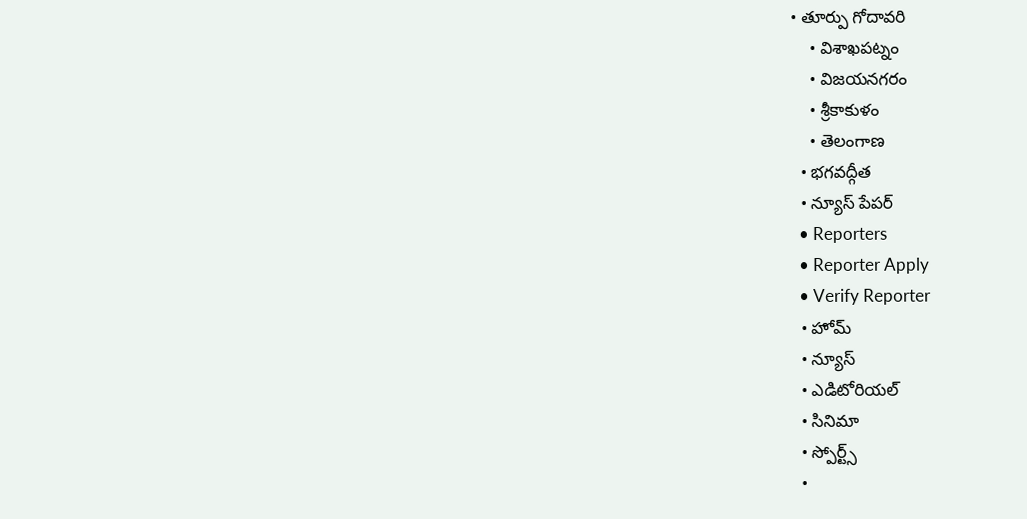• తూర్పు గోదావరి
    • విశాఖపట్నం
    • విజయనగరం
    • శ్రీకాకుళం
    • తెలంగాణ
  • భగవద్గీత
  • న్యూస్ పేపర్
  • Reporters
  • Reporter Apply
  • Verify Reporter
  • హోమ్
  • న్యూస్
  • ఎడిటోరియల్
  • సినిమా
  • స్పోర్ట్స్
  •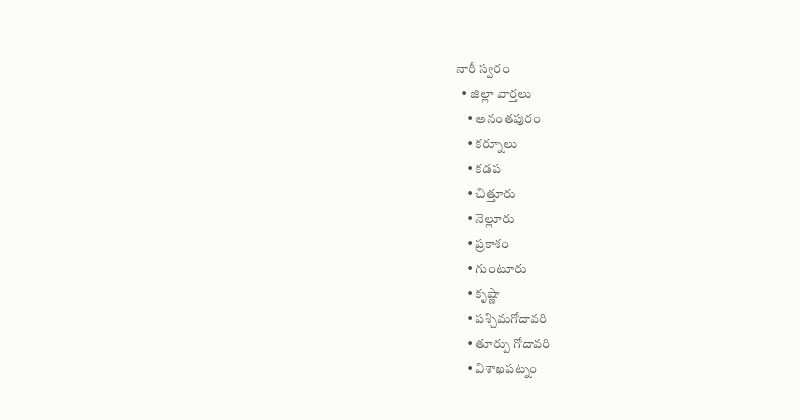నారీ స్వరం
  • జిల్లా వార్తలు
    • అనంతపురం
    • కర్నూలు
    • కడప
    • చిత్తూరు
    • నెల్లూరు
    • ప్రకాశం
    • గుంటూరు
    • కృష్ణా
    • పశ్చిమగోదావరి
    • తూర్పు గోదావరి
    • విశాఖపట్నం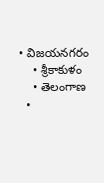• విజయనగరం
    • శ్రీకాకుళం
    • తెలంగాణ
  •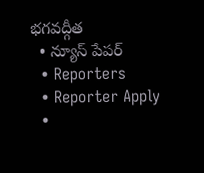భగవద్గీత
  • న్యూస్ పేపర్
  • Reporters
  • Reporter Apply
  •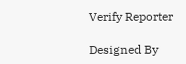Verify Reporter

Designed By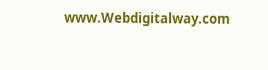www.Webdigitalway.com